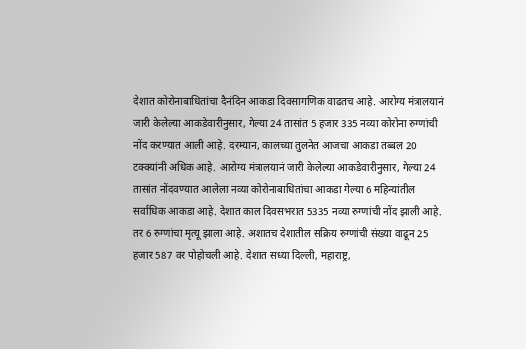देशात कोरोनाबाधितांचा दैनंदिन आकडा दिवसागणिक वाढतच आहे. आरोग्य मंत्रालयानं जारी केलेल्या आकडेवारीनुसार, गेल्या 24 तासांत 5 हजार 335 नव्या कोरोना रुग्णांची नोंद करण्यात आली आहे. दरम्यान, कालच्या तुलनेत आजचा आकडा तब्बल 20 टक्क्यांनी अधिक आहे. आरोग्य मंत्रालयानं जारी केलेल्या आकडेवारीनुसार, गेल्या 24 तासांत नोंदवण्यात आलेला नव्या कोरोनाबाधितांचा आकडा गेल्या 6 महिन्यांतील सर्वाधिक आकडा आहे. देशात काल दिवसभरात 5335 नव्या रुग्णांची नोंद झाली आहे. तर 6 रुग्णांचा मृत्यू झाला आहे. अशातच देशातील सक्रिय रुग्णांची संख्या वाढून 25 हजार 587 वर पोहोचली आहे. देशात सध्या दिल्ली, महाराष्ट्र,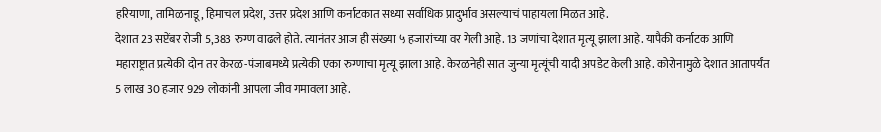हरियाणा, तामिळनाडू, हिमाचल प्रदेश, उत्तर प्रदेश आणि कर्नाटकात सध्या सर्वाधिक प्रादुर्भाव असल्याचं पाहायला मिळत आहे.
देशात 23 सप्टेंबर रोजी 5,383 रुग्ण वाढले होते. त्यानंतर आज ही संख्या ५ हजारांच्या वर गेली आहे. 13 जणांचा देशात मृत्यू झाला आहे. यापैकी कर्नाटक आणि महाराष्ट्रात प्रत्येकी दोन तर केरळ-पंजाबमध्ये प्रत्येकी एका रुग्णाचा मृत्यू झाला आहे. केरळनेही सात जुन्या मृत्यूंची यादी अपडेट केली आहे. कोरोनामुळे देशात आतापर्यंत 5 लाख 30 हजार 929 लोकांनी आपला जीव गमावला आहे.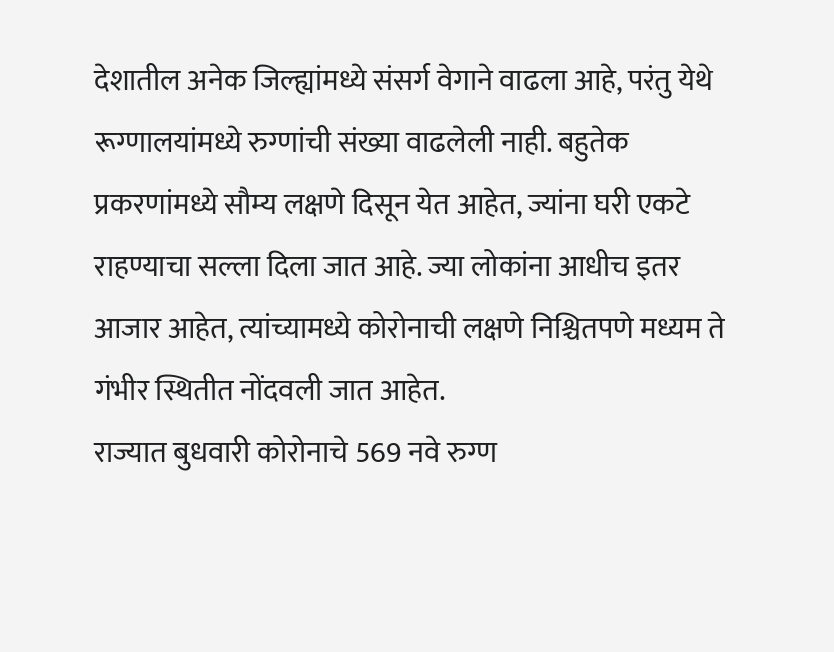देशातील अनेक जिल्ह्यांमध्ये संसर्ग वेगाने वाढला आहे, परंतु येथे रूग्णालयांमध्ये रुग्णांची संख्या वाढलेली नाही. बहुतेक प्रकरणांमध्ये सौम्य लक्षणे दिसून येत आहेत, ज्यांना घरी एकटे राहण्याचा सल्ला दिला जात आहे. ज्या लोकांना आधीच इतर आजार आहेत, त्यांच्यामध्ये कोरोनाची लक्षणे निश्चितपणे मध्यम ते गंभीर स्थितीत नोंदवली जात आहेत.
राज्यात बुधवारी कोरोनाचे 569 नवे रुग्ण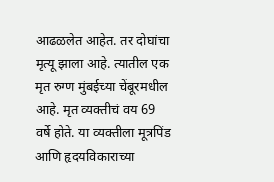आढळलेत आहेत. तर दोघांचा मृत्यू झाला आहे. त्यातील एक मृत रुग्ण मुंबईच्या चेंबूरमधील आहे. मृत व्यक्तीचं वय 69 वर्षे होते. या व्यक्तीला मूत्रपिंड आणि हृदयविकाराच्या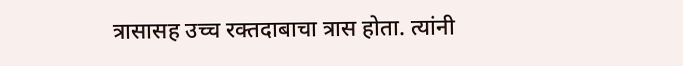त्रासासह उच्च रक्तदाबाचा त्रास होता. त्यांनी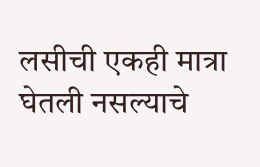लसीची एकही मात्रा घेतली नसल्याचे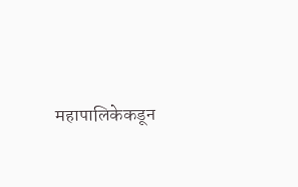महापालिकेकडून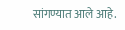सांगण्यात आले आहे.